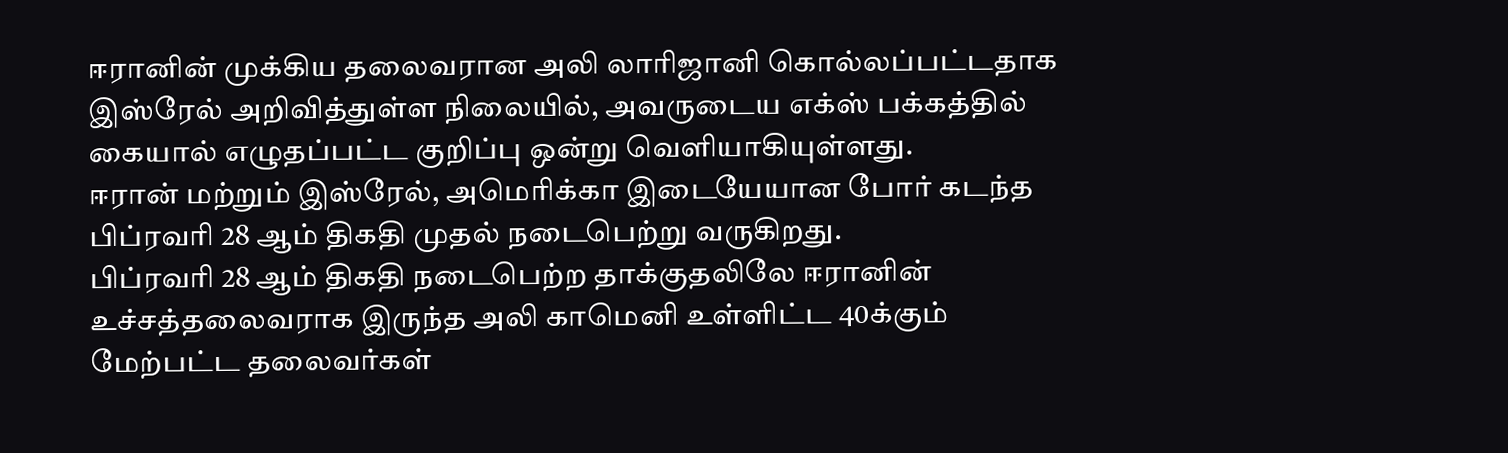ஈரானின் முக்கிய தலைவரான அலி லாரிஜானி கொல்லப்பட்டதாக இஸ்ரேல் அறிவித்துள்ள நிலையில், அவருடைய எக்ஸ் பக்கத்தில் கையால் எழுதப்பட்ட குறிப்பு ஒன்று வெளியாகியுள்ளது.
ஈரான் மற்றும் இஸ்ரேல், அமெரிக்கா இடையேயான போர் கடந்த பிப்ரவரி 28 ஆம் திகதி முதல் நடைபெற்று வருகிறது.
பிப்ரவரி 28 ஆம் திகதி நடைபெற்ற தாக்குதலிலே ஈரானின் உச்சத்தலைவராக இருந்த அலி காமெனி உள்ளிட்ட 40க்கும் மேற்பட்ட தலைவர்கள்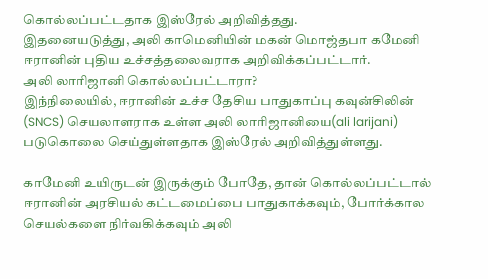கொல்லப்பட்டதாக இஸ்ரேல் அறிவித்தது.
இதனையடுத்து, அலி காமெனியின் மகன் மொஜ்தபா கமேனி ஈரானின் புதிய உச்சத்தலைவராக அறிவிக்கப்பட்டார்.
அலி லாரிஜானி கொல்லப்பட்டாரா?
இந்நிலையில், ஈரானின் உச்ச தேசிய பாதுகாப்பு கவுன்சிலின் (SNCS) செயலாளராக உள்ள அலி லாரிஜானியை(ali larijani) படுகொலை செய்துள்ளதாக இஸ்ரேல் அறிவித்துள்ளது.

காமேனி உயிருடன் இருக்கும் போதே, தான் கொல்லப்பட்டால் ஈரானின் அரசியல் கட்டமைப்பை பாதுகாக்கவும், போர்க்கால செயல்களை நிர்வகிக்கவும் அலி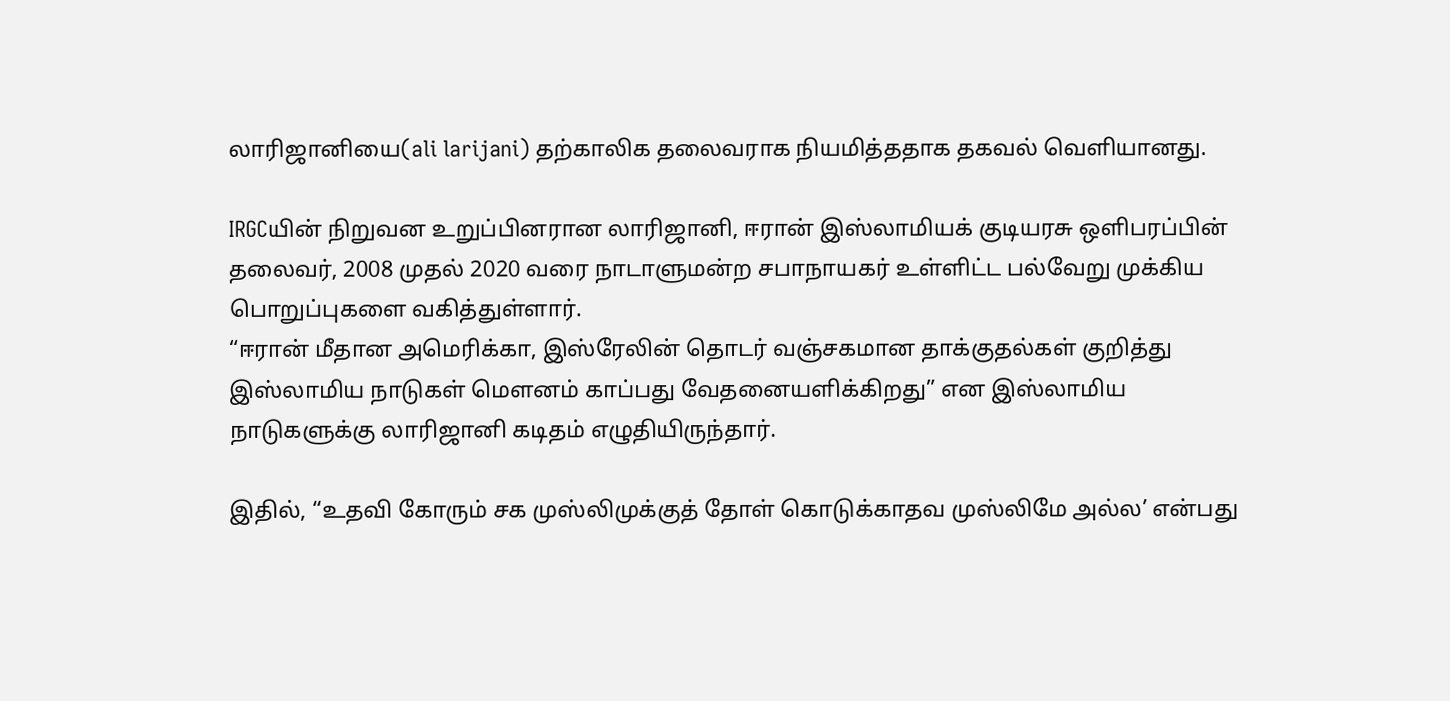லாரிஜானியை(ali larijani) தற்காலிக தலைவராக நியமித்ததாக தகவல் வெளியானது.

IRGCயின் நிறுவன உறுப்பினரான லாரிஜானி, ஈரான் இஸ்லாமியக் குடியரசு ஒளிபரப்பின் தலைவர், 2008 முதல் 2020 வரை நாடாளுமன்ற சபாநாயகர் உள்ளிட்ட பல்வேறு முக்கிய பொறுப்புகளை வகித்துள்ளார்.
“ஈரான் மீதான அமெரிக்கா, இஸ்ரேலின் தொடர் வஞ்சகமான தாக்குதல்கள் குறித்து இஸ்லாமிய நாடுகள் மௌனம் காப்பது வேதனையளிக்கிறது” என இஸ்லாமிய நாடுகளுக்கு லாரிஜானி கடிதம் எழுதியிருந்தார்.

இதில், “உதவி கோரும் சக முஸ்லிமுக்குத் தோள் கொடுக்காதவ முஸ்லிமே அல்ல’ என்பது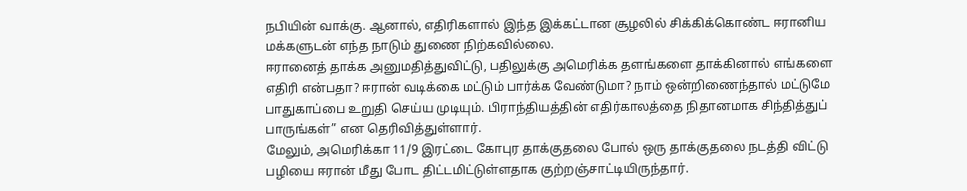நபியின் வாக்கு. ஆனால், எதிரிகளால் இந்த இக்கட்டான சூழலில் சிக்கிக்கொண்ட ஈரானிய மக்களுடன் எந்த நாடும் துணை நிற்கவில்லை.
ஈரானைத் தாக்க அனுமதித்துவிட்டு, பதிலுக்கு அமெரிக்க தளங்களை தாக்கினால் எங்களை எதிரி என்பதா? ஈரான் வடிக்கை மட்டும் பார்க்க வேண்டுமா? நாம் ஒன்றிணைந்தால் மட்டுமே பாதுகாப்பை உறுதி செய்ய முடியும். பிராந்தியத்தின் எதிர்காலத்தை நிதானமாக சிந்தித்துப் பாருங்கள்” என தெரிவித்துள்ளார்.
மேலும், அமெரிக்கா 11/9 இரட்டை கோபுர தாக்குதலை போல் ஒரு தாக்குதலை நடத்தி விட்டு பழியை ஈரான் மீது போட திட்டமிட்டுள்ளதாக குற்றஞ்சாட்டியிருந்தார்.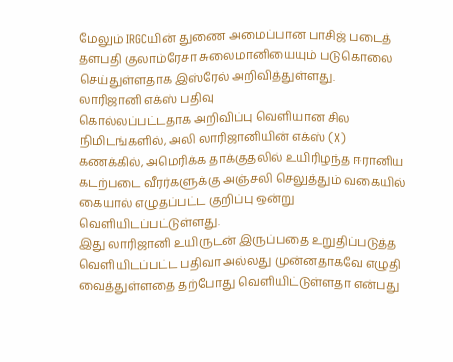மேலும் IRGCயின் துணை அமைப்பான பாசிஜ் படைத் தளபதி குலாம்ரேசா சுலைமானியையும் படுகொலை செய்துள்ளதாக இஸ்ரேல் அறிவித்துள்ளது.
லாரிஜானி எக்ஸ் பதிவு
கொல்லப்பட்டதாக அறிவிப்பு வெளியான சில நிமிடங்களில், அலி லாரிஜானியின் எக்ஸ் (X) கணக்கில், அமெரிக்க தாக்குதலில் உயிரிழந்த ஈரானிய கடற்படை வீரர்களுக்கு அஞ்சலி செலுத்தும் வகையில் கையால் எழுதப்பட்ட குறிப்பு ஒன்று வெளியிடப்பட்டுள்ளது.
இது லாரிஜானி உயிருடன் இருப்பதை உறுதிப்படுத்த வெளியிடப்பட்ட பதிவா அல்லது முன்னதாகவே எழுதி வைத்துள்ளதை தற்போது வெளியிட்டுள்ளதா என்பது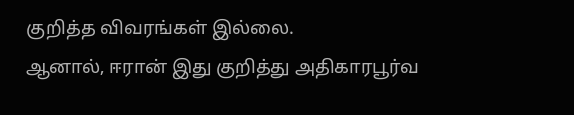குறித்த விவரங்கள் இல்லை.
ஆனால், ஈரான் இது குறித்து அதிகாரபூர்வ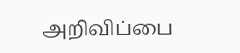அறிவிப்பை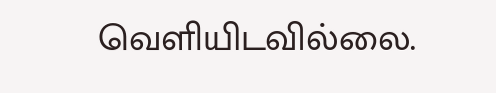வெளியிடவில்லை.